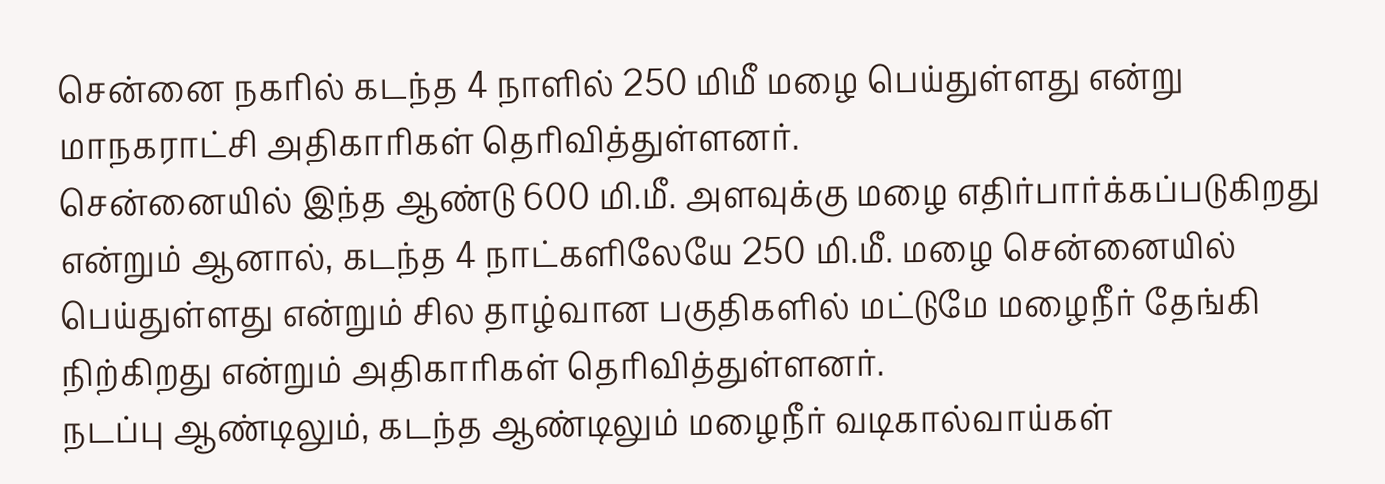சென்னை நகரில் கடந்த 4 நாளில் 250 மிமீ மழை பெய்துள்ளது என்று மாநகராட்சி அதிகாரிகள் தெரிவித்துள்ளனர்.
சென்னையில் இந்த ஆண்டு 600 மி.மீ. அளவுக்கு மழை எதிர்பார்க்கப்படுகிறது என்றும் ஆனால், கடந்த 4 நாட்களிலேயே 250 மி.மீ. மழை சென்னையில் பெய்துள்ளது என்றும் சில தாழ்வான பகுதிகளில் மட்டுமே மழைநீர் தேங்கி நிற்கிறது என்றும் அதிகாரிகள் தெரிவித்துள்ளனர்.
நடப்பு ஆண்டிலும், கடந்த ஆண்டிலும் மழைநீர் வடிகால்வாய்கள்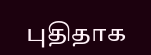புதிதாக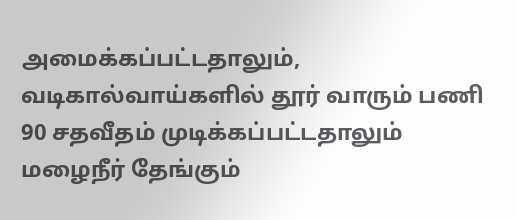அமைக்கப்பட்டதாலும், வடிகால்வாய்களில் தூர் வாரும் பணி 90 சதவீதம் முடிக்கப்பட்டதாலும் மழைநீர் தேங்கும்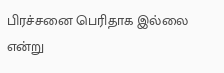பிரச்சனை பெரிதாக இல்லை என்று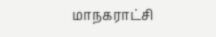மாநகராட்சி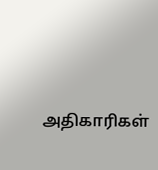அதிகாரிகள்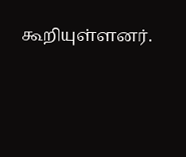கூறியுள்ளனர்.